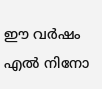ഈ വർഷം എൽ നിനോ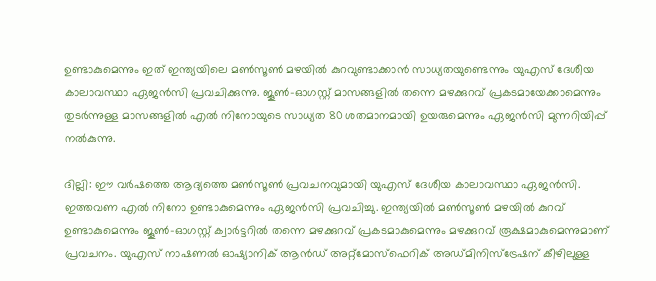ഉണ്ടാകുമെന്നും ഇത് ഇന്ത്യയിലെ മൺസൂൺ മഴയിൽ കുറവുണ്ടാക്കാൻ സാധ്യതയുണ്ടെന്നും യുഎസ് ദേശീയ കാലാവസ്ഥാ ഏജൻസി പ്രവചിക്കുന്നു. ജൂൺ-ഓഗസ്റ്റ് മാസങ്ങളിൽ തന്നെ മഴക്കുറവ് പ്രകടമായേക്കാമെന്നും തുടർന്നുള്ള മാസങ്ങളിൽ എൽ നിനോയുടെ സാധ്യത 80 ശതമാനമായി ഉയരുമെന്നും ഏജൻസി മുന്നറിയിപ്പ് നൽകുന്നു.

ദില്ലി: ഈ വർഷത്തെ ആദ്യത്തെ മൺസൂൺ പ്രവചനവുമായി യുഎസ് ദേശീയ കാലാവസ്ഥാ ഏജൻസി. ഇത്തവണ എൽ നിനോ ഉണ്ടാകുമെന്നും ഏജൻസി പ്രവചിച്ചു. ഇന്ത്യയിൽ മൺസൂൺ മഴയിൽ കുറവ് ഉണ്ടാകുമെന്നും ജൂൺ-ഓഗസ്റ്റ് ക്വാർട്ടറിൽ തന്നെ മഴക്കുറവ് പ്രകടമാകുമെന്നും മഴക്കുറവ് രൂക്ഷമാകുമെന്നുമാണ് പ്രവചനം. യുഎസ് നാഷണൽ ഓഷ്യാനിക് ആൻഡ് അറ്റ്മോസ്ഫെറിക് അഡ്മിനിസ്ട്രേഷന് കീഴിലുള്ള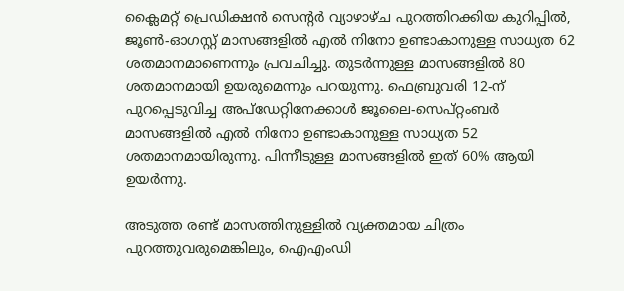ക്ലൈമറ്റ് പ്രെഡിക്ഷൻ സെന്റർ വ്യാഴാഴ്ച പുറത്തിറക്കിയ കുറിപ്പിൽ, ജൂൺ-ഓഗസ്റ്റ് മാസങ്ങളിൽ എൽ നിനോ ഉണ്ടാകാനുള്ള സാധ്യത 62 ശതമാനമാണെന്നും പ്രവചിച്ചു. തുടർന്നുള്ള മാസങ്ങളിൽ 80 ശതമാനമായി ഉയരുമെന്നും പറയുന്നു. ഫെബ്രുവരി 12-ന് പുറപ്പെടുവിച്ച അപ്‌ഡേറ്റിനേക്കാൾ ജൂലൈ-സെപ്റ്റംബർ മാസങ്ങളിൽ എൽ നിനോ ഉണ്ടാകാനുള്ള സാധ്യത 52 ശതമാനമായിരുന്നു. പിന്നീടുള്ള മാസങ്ങളിൽ ഇത് 60% ആയി ഉയർന്നു.

അടുത്ത രണ്ട് മാസത്തിനുള്ളിൽ വ്യക്തമായ ചിത്രം പുറത്തുവരുമെങ്കിലും, ഐഎംഡി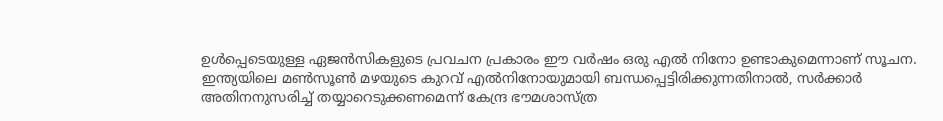ഉൾപ്പെടെയുള്ള ഏജൻസികളുടെ പ്രവചന പ്രകാരം ഈ വർഷം ഒരു എൽ നിനോ ഉണ്ടാകുമെന്നാണ് സൂചന. ഇന്ത്യയിലെ മൺസൂൺ മഴയുടെ കുറവ് എൽനിനോയുമായി ബന്ധപ്പെട്ടിരിക്കുന്നതിനാൽ, സർക്കാർ അതിനനുസരിച്ച് തയ്യാറെടുക്കണമെന്ന് കേന്ദ്ര ഭൗമശാസ്ത്ര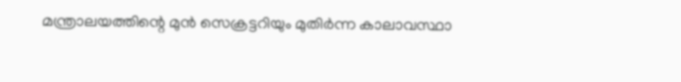മന്ത്രാലയത്തിന്റെ മുൻ സെക്രട്ടറിയും മുതിർന്ന കാലാവസ്ഥാ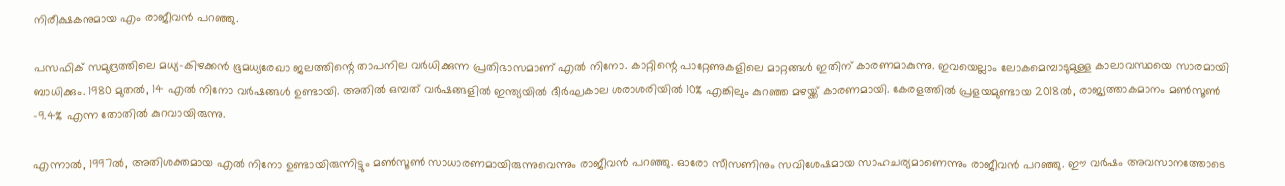നിരീക്ഷകനുമായ എം രാജീവൻ പറഞ്ഞു.

പസഫിക് സമുദ്രത്തിലെ മധ്യ-കിഴക്കൻ ഭൂമധ്യരേഖാ ജലത്തിന്റെ താപനില വർധിക്കുന്ന പ്രതിഭാസമാണ് എൽ നിനോ. കാറ്റിന്റെ പാറ്റേണുകളിലെ മാറ്റങ്ങൾ ഇതിന് കാരണമാകുന്നു. ഇവയെല്ലാം ലോകമെമ്പാടുമുള്ള കാലാവസ്ഥയെ സാരമായി ബാധിക്കും. 1980 മുതൽ, 14 എൽ നിനോ വർഷങ്ങൾ ഉണ്ടായി. അതിൽ ഒമ്പത് വർഷങ്ങളിൽ ഇന്ത്യയിൽ ദീർഘകാല ശരാശരിയിൽ 10% എങ്കിലും കുറഞ്ഞ മഴയ്ക്ക് കാരണമായി. കേരളത്തിൽ പ്രളയമുണ്ടായ 2018ൽ, രാജ്യത്താകമാനം മൺസൂൺ -9.4% എന്ന തോതിൽ കുറവായിരുന്നു.

എന്നാൽ, 1997ൽ, അതിശക്തമായ എൽ നിനോ ഉണ്ടായിരുന്നിട്ടും മൺസൂൺ സാധാരണമായിരുന്നുവെന്നും രാജീവൻ പറഞ്ഞു. ഓരോ സീസണിനും സവിശേഷമായ സാഹചര്യമാണെന്നും രാജീവൻ പറഞ്ഞു. ഈ വർഷം അവസാനത്തോടെ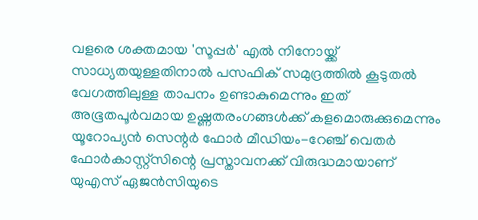വളരെ ശക്തമായ 'സൂപ്പർ' എൽ നിനോയ്ക്ക് സാധ്യതയുള്ളതിനാൽ പസഫിക് സമുദ്രത്തിൽ കൂടുതൽ വേഗത്തിലുള്ള താപനം ഉണ്ടാകുമെന്നും ഇത് അഭൂതപൂർവമായ ഉഷ്ണതരംഗങ്ങൾക്ക് കളമൊരുക്കുമെന്നും യൂറോപ്യൻ സെന്റർ ഫോർ മീഡിയം-റേഞ്ച് വെതർ ഫോർകാസ്റ്റ്‌സിന്റെ പ്രസ്താവനക്ക് വിരുദ്ധമായാണ് യുഎസ് ഏജൻസിയുടെ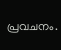പ്രവചനം.